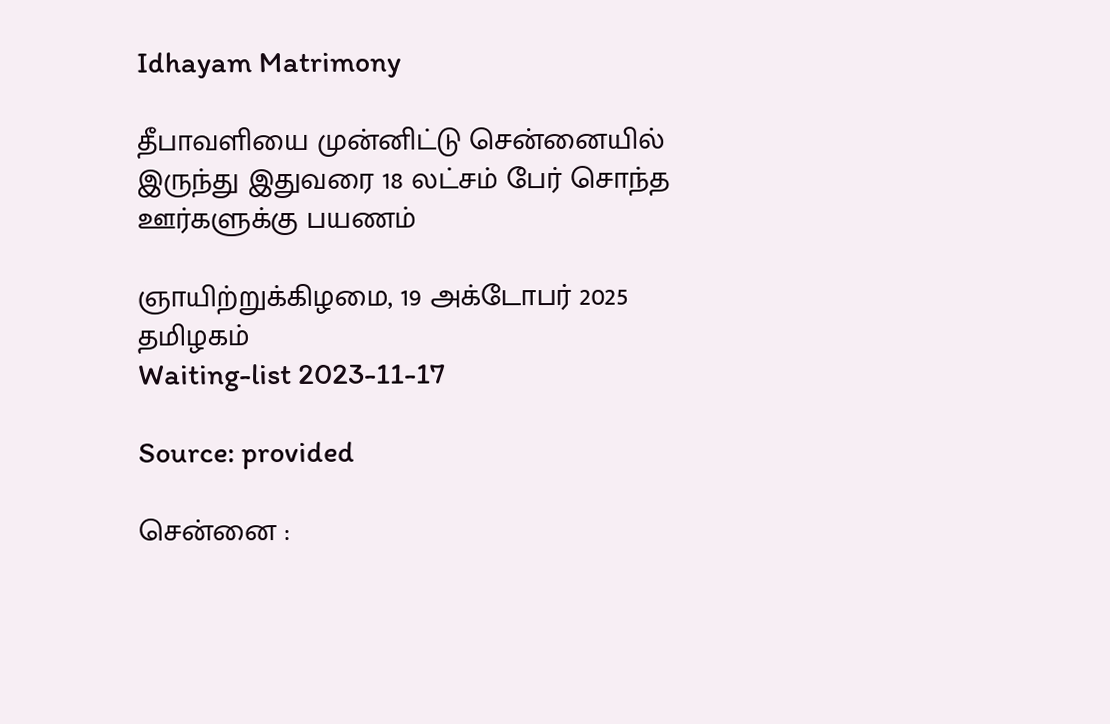Idhayam Matrimony

தீபாவளியை முன்னிட்டு சென்னையில் இருந்து இதுவரை 18 லட்சம் பேர் சொந்த ஊர்களுக்கு பயணம்

ஞாயிற்றுக்கிழமை, 19 அக்டோபர் 2025      தமிழகம்
Waiting-list 2023-11-17

Source: provided

சென்னை :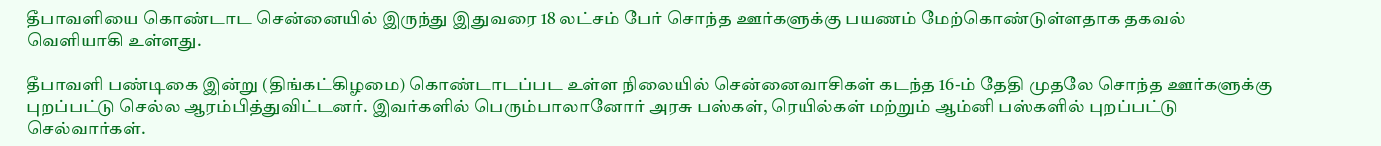தீபாவளியை கொண்டாட சென்னையில் இருந்து இதுவரை 18 லட்சம் பேர் சொந்த ஊர்களுக்கு பயணம் மேற்கொண்டுள்ளதாக தகவல் வெளியாகி உள்ளது.

தீபாவளி பண்டிகை இன்று (திங்கட்கிழமை) கொண்டாடப்பட உள்ள நிலையில் சென்னைவாசிகள் கடந்த 16-ம் தேதி முதலே சொந்த ஊர்களுக்கு புறப்பட்டு செல்ல ஆரம்பித்துவிட்டனர். இவர்களில் பெரும்பாலானோர் அரசு பஸ்கள், ரெயில்கள் மற்றும் ஆம்னி பஸ்களில் புறப்பட்டு செல்வார்கள்.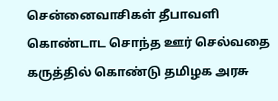சென்னைவாசிகள் தீபாவளி கொண்டாட சொந்த ஊர் செல்வதை கருத்தில் கொண்டு தமிழக அரசு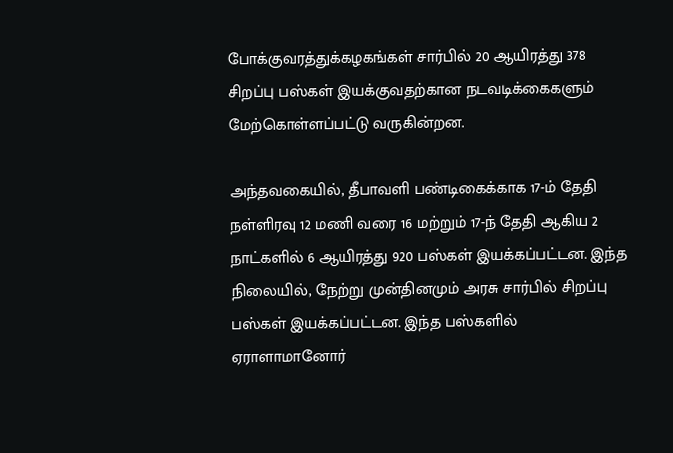போக்குவரத்துக்கழகங்கள் சார்பில் 20 ஆயிரத்து 378 சிறப்பு பஸ்கள் இயக்குவதற்கான நடவடிக்கைகளும் மேற்கொள்ளப்பட்டு வருகின்றன.

அந்தவகையில், தீபாவளி பண்டிகைக்காக 17-ம் தேதி நள்ளிரவு 12 மணி வரை 16 மற்றும் 17-ந் தேதி ஆகிய 2 நாட்களில் 6 ஆயிரத்து 920 பஸ்கள் இயக்கப்பட்டன. இந்த நிலையில், நேற்று முன்தினமும் அரசு சார்பில் சிறப்பு பஸ்கள் இயக்கப்பட்டன. இந்த பஸ்களில் ஏராளாமானோர்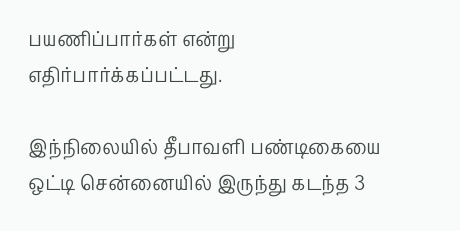பயணிப்பார்கள் என்று எதிர்பார்க்கப்பட்டது.

இந்நிலையில் தீபாவளி பண்டிகையை ஒட்டி சென்னையில் இருந்து கடந்த 3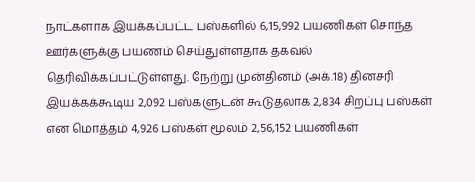நாட்களாக இயக்கப்பட்ட பஸ்களில் 6,15,992 பயணிகள் சொந்த ஊர்களுக்கு பயணம் செய்துள்ளதாக தகவல் தெரிவிக்கப்பட்டுள்ளது. நேற்று முன்தினம் (அக்.18) தினசரி இயக்கக்கூடிய 2,092 பஸ்களுடன் கூடுதலாக 2,834 சிறப்பு பஸ்கள் என மொத்தம் 4,926 பஸ்கள் மூலம் 2,56,152 பயணிகள்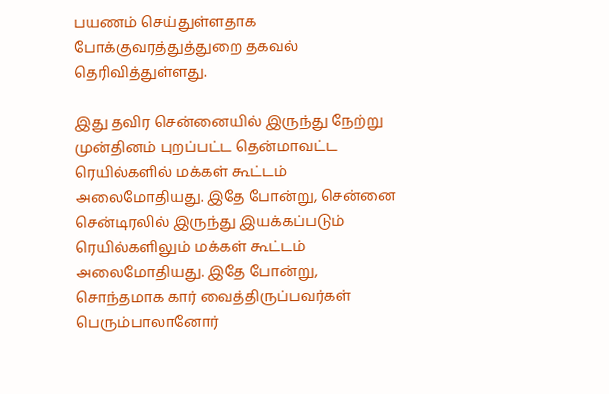பயணம் செய்துள்ளதாக போக்குவரத்துத்துறை தகவல் தெரிவித்துள்ளது.

இது தவிர சென்னையில் இருந்து நேற்று முன்தினம் புறப்பட்ட தென்மாவட்ட ரெயில்களில் மக்கள் கூட்டம் அலைமோதியது. இதே போன்று, சென்னை சென்டிரலில் இருந்து இயக்கப்படும் ரெயில்களிலும் மக்கள் கூட்டம் அலைமோதியது. இதே போன்று, சொந்தமாக கார் வைத்திருப்பவர்கள் பெரும்பாலானோர்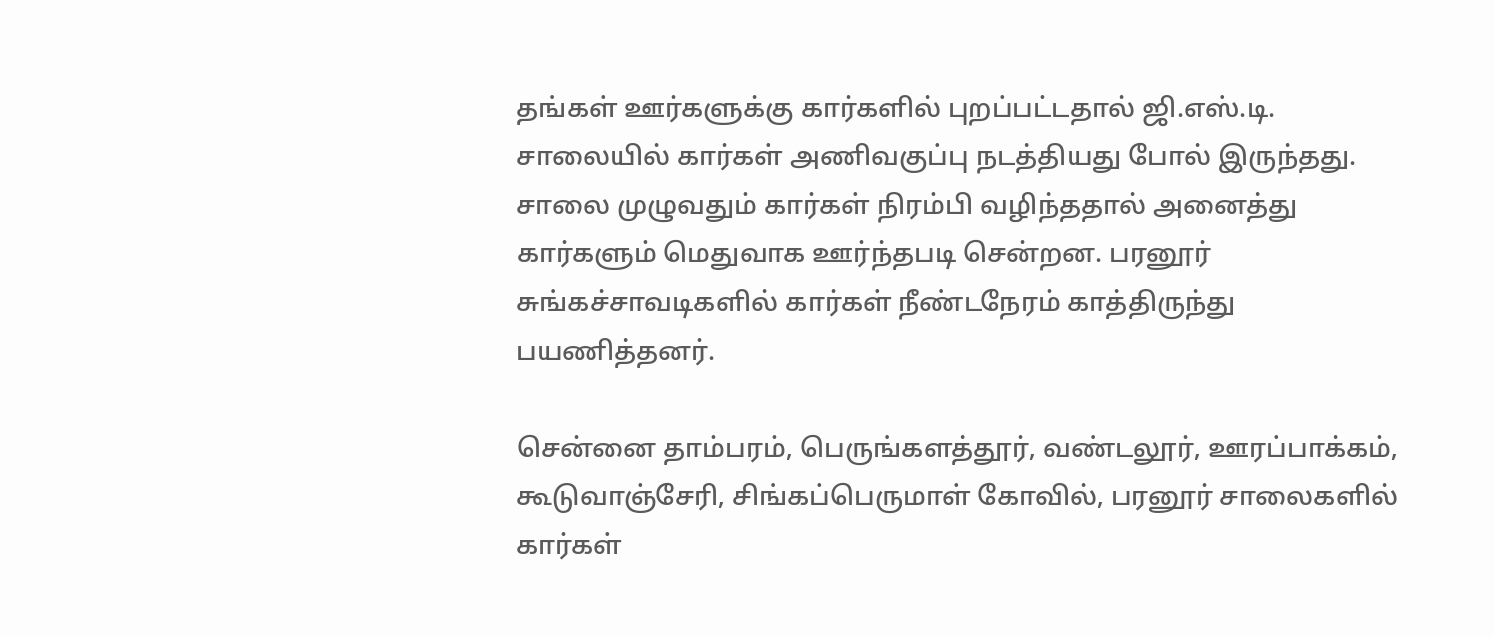தங்கள் ஊர்களுக்கு கார்களில் புறப்பட்டதால் ஜி.எஸ்.டி. சாலையில் கார்கள் அணிவகுப்பு நடத்தியது போல் இருந்தது. சாலை முழுவதும் கார்கள் நிரம்பி வழிந்ததால் அனைத்து கார்களும் மெதுவாக ஊர்ந்தபடி சென்றன. பரனூர் சுங்கச்சாவடிகளில் கார்கள் நீண்டநேரம் காத்திருந்து பயணித்தனர்.

சென்னை தாம்பரம், பெருங்களத்தூர், வண்டலூர், ஊரப்பாக்கம், கூடுவாஞ்சேரி, சிங்கப்பெருமாள் கோவில், பரனூர் சாலைகளில் கார்கள்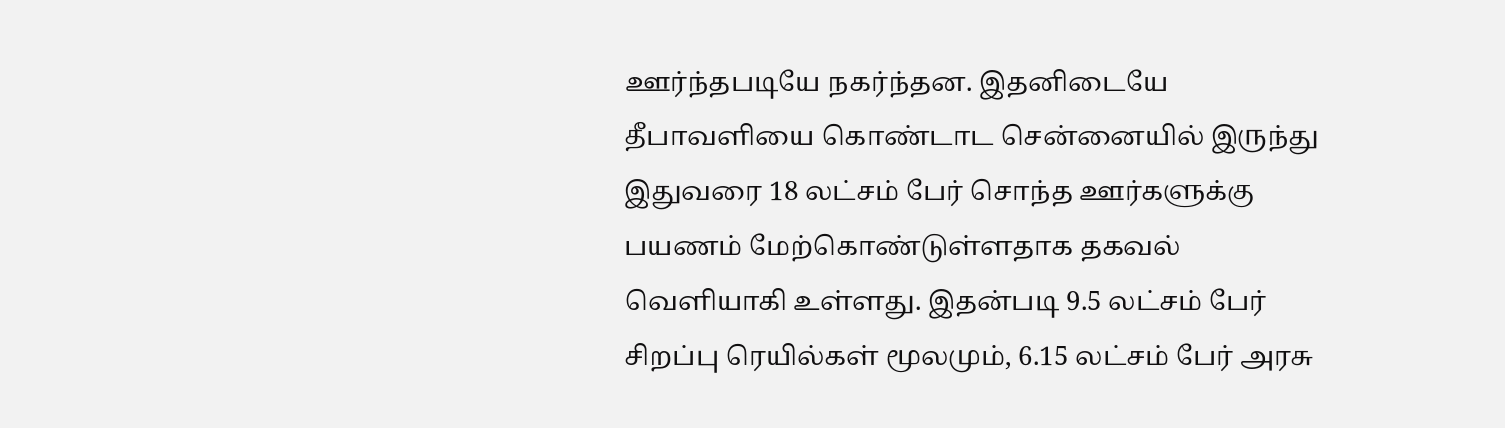ஊர்ந்தபடியே நகர்ந்தன. இதனிடையே தீபாவளியை கொண்டாட சென்னையில் இருந்து இதுவரை 18 லட்சம் பேர் சொந்த ஊர்களுக்கு பயணம் மேற்கொண்டுள்ளதாக தகவல் வெளியாகி உள்ளது. இதன்படி 9.5 லட்சம் பேர் சிறப்பு ரெயில்கள் மூலமும், 6.15 லட்சம் பேர் அரசு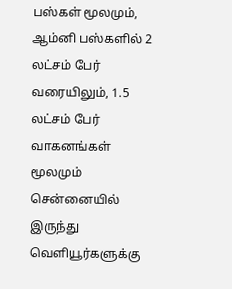பஸ்கள் மூலமும், ஆம்னி பஸ்களில் 2 லட்சம் பேர் வரையிலும், 1.5 லட்சம் பேர் வாகனங்கள் மூலமும் சென்னையில் இருந்து வெளியூர்களுக்கு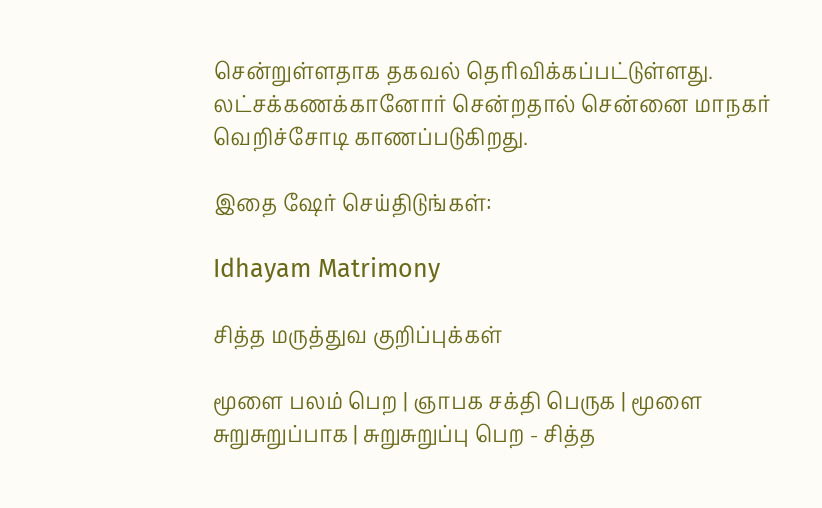சென்றுள்ளதாக தகவல் தெரிவிக்கப்பட்டுள்ளது. லட்சக்கணக்கானோர் சென்றதால் சென்னை மாநகர் வெறிச்சோடி காணப்படுகிறது.

இதை ஷேர் செய்திடுங்கள்:

Idhayam Matrimony

சித்த மருத்துவ குறிப்புக்கள்

மூளை பலம் பெற | ஞாபக சக்தி பெருக | மூளை சுறுசுறுப்பாக | சுறுசுறுப்பு பெற - சித்த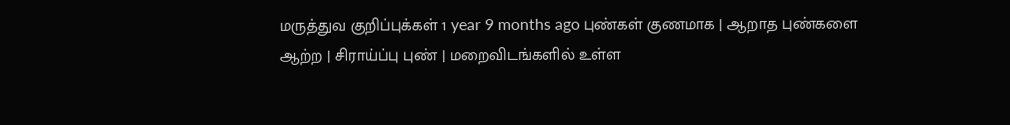மருத்துவ குறிப்புக்கள் 1 year 9 months ago புண்கள் குணமாக | ஆறாத புண்களை ஆற்ற | சிராய்ப்பு புண் | மறைவிடங்களில் உள்ள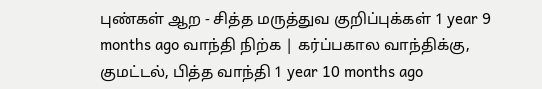புண்கள் ஆற - சித்த மருத்துவ குறிப்புக்கள் 1 year 9 months ago வாந்தி நிற்க | கர்ப்பகால வாந்திக்கு, குமட்டல், பித்த வாந்தி 1 year 10 months ago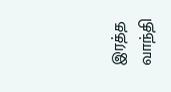இரத்த வாந்தி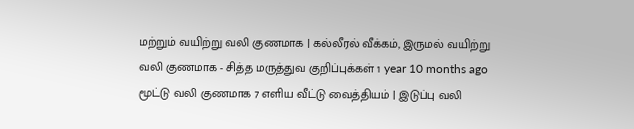மற்றும் வயிற்று வலி குணமாக | கல்லீரல் வீக்கம், இருமல் வயிற்று வலி குணமாக - சித்த மருத்துவ குறிப்புக்கள் 1 year 10 months ago மூட்டு வலி குணமாக 7 எளிய வீட்டு வைத்தியம் | இடுப்பு வலி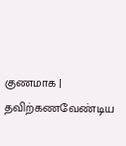குணமாக | தவிற்கணவேண்டிய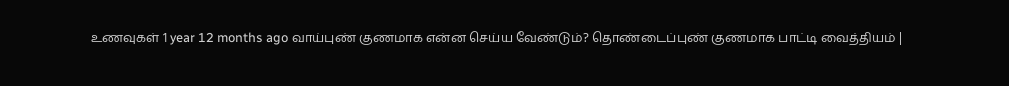உணவுகள் 1 year 12 months ago வாய்புண் குணமாக என்ன செய்ய வேண்டும்? தொண்டைப்புண் குணமாக பாட்டி வைத்தியம் |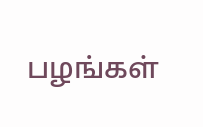பழங்கள்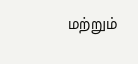மற்றும்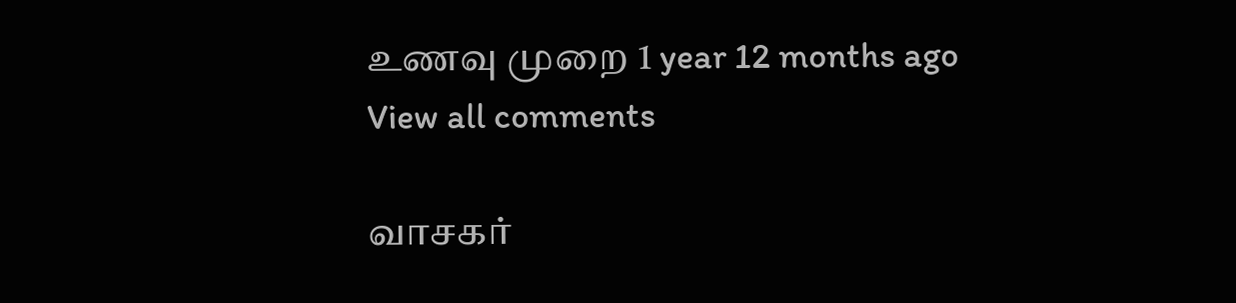உணவு முறை 1 year 12 months ago
View all comments

வாசகர்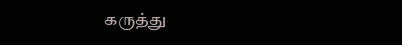கருத்து